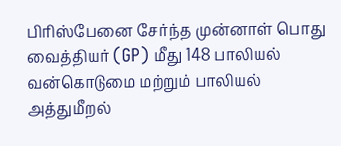பிரிஸ்பேனை சேர்ந்த முன்னாள் பொது வைத்தியர் (GP) மீது 148 பாலியல் வன்கொடுமை மற்றும் பாலியல் அத்துமீறல்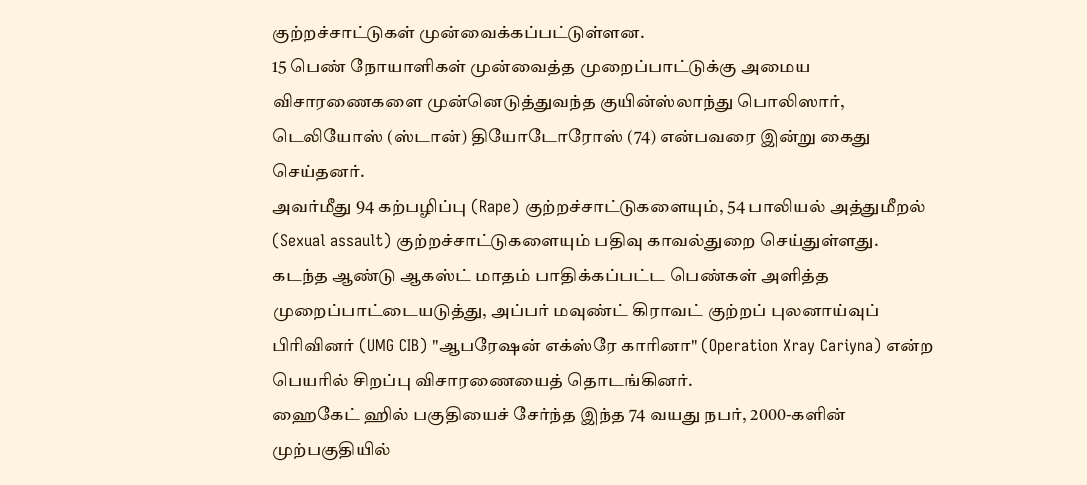குற்றச்சாட்டுகள் முன்வைக்கப்பட்டுள்ளன.
15 பெண் நோயாளிகள் முன்வைத்த முறைப்பாட்டுக்கு அமைய விசாரணைகளை முன்னெடுத்துவந்த குயின்ஸ்லாந்து பொலிஸார், டெலியோஸ் (ஸ்டான்) தியோடோரோஸ் (74) என்பவரை இன்று கைது செய்தனர்.
அவர்மீது 94 கற்பழிப்பு (Rape) குற்றச்சாட்டுகளையும், 54 பாலியல் அத்துமீறல் (Sexual assault) குற்றச்சாட்டுகளையும் பதிவு காவல்துறை செய்துள்ளது.
கடந்த ஆண்டு ஆகஸ்ட் மாதம் பாதிக்கப்பட்ட பெண்கள் அளித்த முறைப்பாட்டையடுத்து, அப்பர் மவுண்ட் கிராவட் குற்றப் புலனாய்வுப் பிரிவினர் (UMG CIB) "ஆபரேஷன் எக்ஸ்ரே காரினா" (Operation Xray Cariyna) என்ற பெயரில் சிறப்பு விசாரணையைத் தொடங்கினர்.
ஹைகேட் ஹில் பகுதியைச் சேர்ந்த இந்த 74 வயது நபர், 2000-களின் முற்பகுதியில்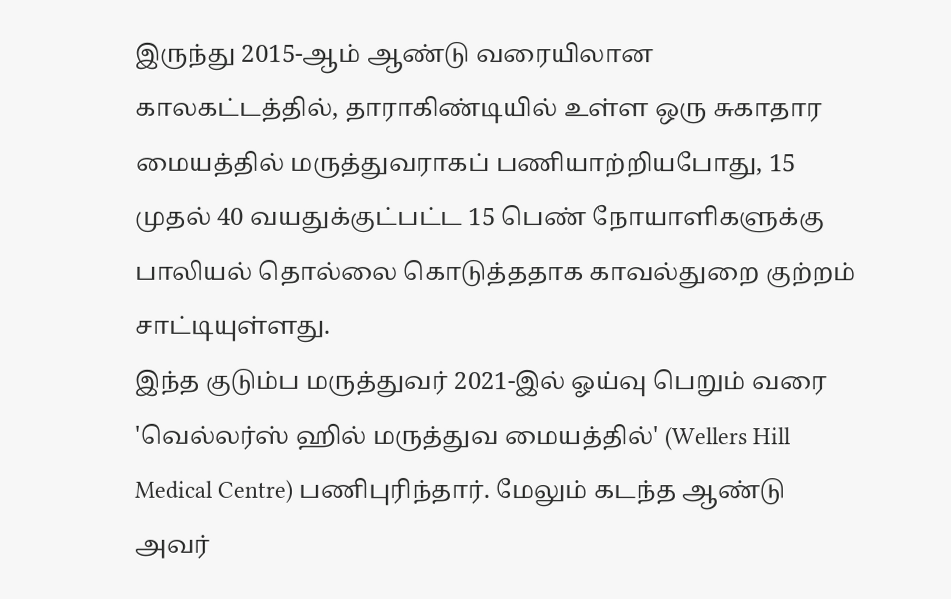இருந்து 2015-ஆம் ஆண்டு வரையிலான காலகட்டத்தில், தாராகிண்டியில் உள்ள ஒரு சுகாதார மையத்தில் மருத்துவராகப் பணியாற்றியபோது, 15 முதல் 40 வயதுக்குட்பட்ட 15 பெண் நோயாளிகளுக்கு பாலியல் தொல்லை கொடுத்ததாக காவல்துறை குற்றம் சாட்டியுள்ளது.
இந்த குடும்ப மருத்துவர் 2021-இல் ஓய்வு பெறும் வரை 'வெல்லர்ஸ் ஹில் மருத்துவ மையத்தில்' (Wellers Hill Medical Centre) பணிபுரிந்தார். மேலும் கடந்த ஆண்டு அவர்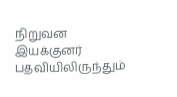நிறுவன இயக்குனர் பதவியிலிருந்தும்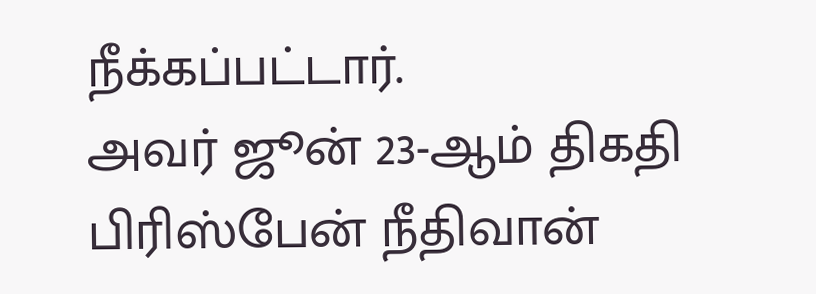நீக்கப்பட்டார்.
அவர் ஜூன் 23-ஆம் திகதி பிரிஸ்பேன் நீதிவான்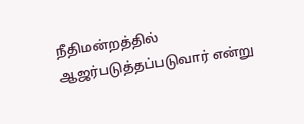நீதிமன்றத்தில் ஆஜர்படுத்தப்படுவார் என்று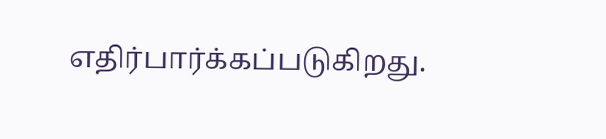எதிர்பார்க்கப்படுகிறது.